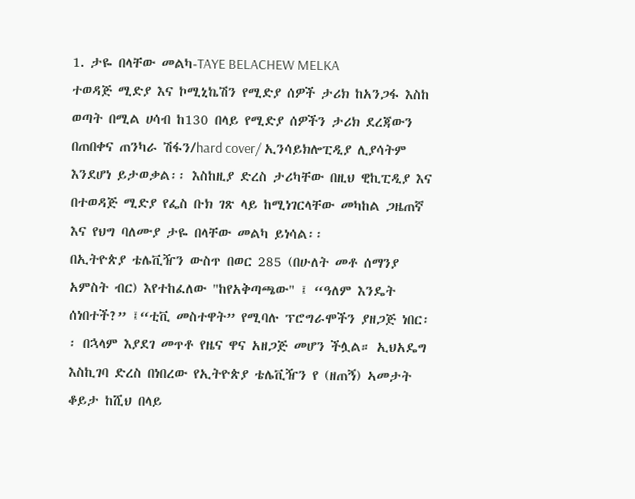1. ታዬ በላቸው መልካ-TAYE BELACHEW MELKA
ተወዳጅ ሚድያ እና ኮሚኒኬሽን የሚድያ ሰዎች ታሪክ ከአንጋፋ እስከ ወጣት በሚል ሀሳብ ከ130 በላይ የሚድያ ሰዎችን ታሪክ ደረጃውን በጠበቀና ጠንካራ ሽፋን/hard cover/ ኢንሳይክሎፒዲያ ሊያሳትም እንደሆነ ይታወቃል፡፡ እስከዚያ ድረስ ታሪካቸው በዚህ ዊኪፒዲያ እና በተወዳጅ ሚድያ የፌስ ቡክ ገጽ ላይ ከሚነገርላቸው መካከል ጋዜጠኛ እና የህግ ባለሙያ ታዬ በላቸው መልካ ይነሳል፡፡
በኢትዮጵያ ቴሌቪዥን ውስጥ በወር 285 (በሁለት መቶ ሰማንያ አምስት ብር) እየተከፈለው "ከየአቅጣጫው" ፤ “ዓለም እንዴት ሰነበተች?” ፤“ቲቪ መስተዋት” የሚባሉ ፕሮግራሞችን ያዘጋጅ ነበር፡፡ በኋላም እያደገ መጥቶ የዜና ዋና አዘጋጅ መሆን ችሏል። ኢህአዴግ እስኪገባ ድረስ በነበረው የኢትዮጵያ ቴሌቪዥን የ (ዘጠኝ) ኣመታት ቆይታ ከሺህ በላይ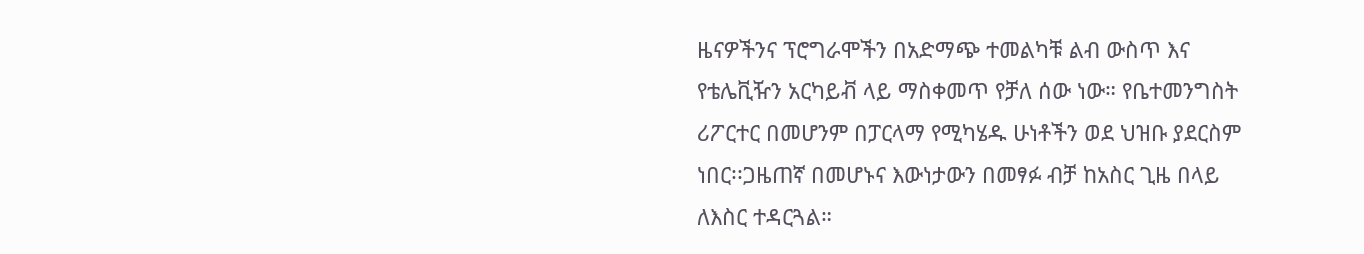ዜናዎችንና ፕሮግራሞችን በአድማጭ ተመልካቹ ልብ ውስጥ እና የቴሌቪዥን አርካይቭ ላይ ማስቀመጥ የቻለ ሰው ነው። የቤተመንግስት ሪፖርተር በመሆንም በፓርላማ የሚካሄዱ ሁነቶችን ወደ ህዝቡ ያደርስም ነበር፡፡ጋዜጠኛ በመሆኑና እውነታውን በመፃፉ ብቻ ከአስር ጊዜ በላይ ለእስር ተዳርጓል።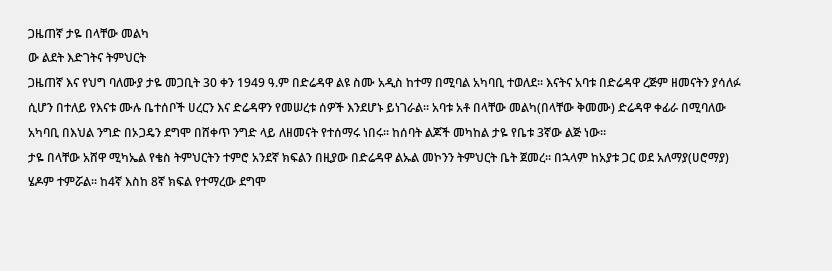ጋዜጠኛ ታዬ በላቸው መልካ
ው ልደት እድገትና ትምህርት
ጋዜጠኛ እና የህግ ባለሙያ ታዬ መጋቢት 30 ቀን 1949 ዓ.ም በድሬዳዋ ልዩ ስሙ አዲስ ከተማ በሚባል አካባቢ ተወለደ። እናትና አባቱ በድሬዳዋ ረጅም ዘመናትን ያሳለፉ ሲሆን በተለይ የእናቱ ሙሉ ቤተሰቦች ሀረርን እና ድሬዳዋን የመሠረቱ ሰዎች እንደሆኑ ይነገራል። አባቱ አቶ በላቸው መልካ(በላቸው ቅመሙ) ድሬዳዋ ቀፊራ በሚባለው አካባቢ በእህል ንግድ በኦጋዴን ደግሞ በሸቀጥ ንግድ ላይ ለዘመናት የተሰማሩ ነበሩ። ከሰባት ልጆች መካከል ታዬ የቤቱ 3ኛው ልጅ ነው።
ታዬ በላቸው አሸዋ ሚካኤል የቄስ ትምህርትን ተምሮ አንደኛ ክፍልን በዚያው በድሬዳዋ ልኡል መኮንን ትምህርት ቤት ጀመረ። በኋላም ከአያቱ ጋር ወደ አለማያ(ሀሮማያ) ሄዶም ተምሯል፡፡ ከ4ኛ እስከ 8ኛ ክፍል የተማረው ደግሞ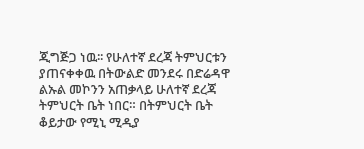ጂግጅጋ ነዉ፡፡ የሁለተኛ ደረጃ ትምህርቱን ያጠናቀቀዉ በትውልድ መንደሩ በድሬዳዋ ልኡል መኮንን አጠቃላይ ሁለተኛ ደረጃ ትምህርት ቤት ነበር። በትምህርት ቤት ቆይታው የሚኒ ሚዲያ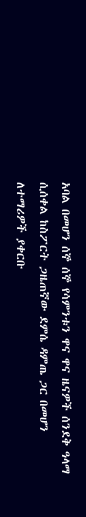አባል በመሆን ሰኞ ሰኞ የሳምንቱን ዋና ዋና ዜናዎች ሰንደቅ ዓላማ ሲሰቀል ከስፖርት ጋዜጠኛው ደምሴ ዳምጤ ጋር በመሆን ለተማሪዎች ያቀርቡ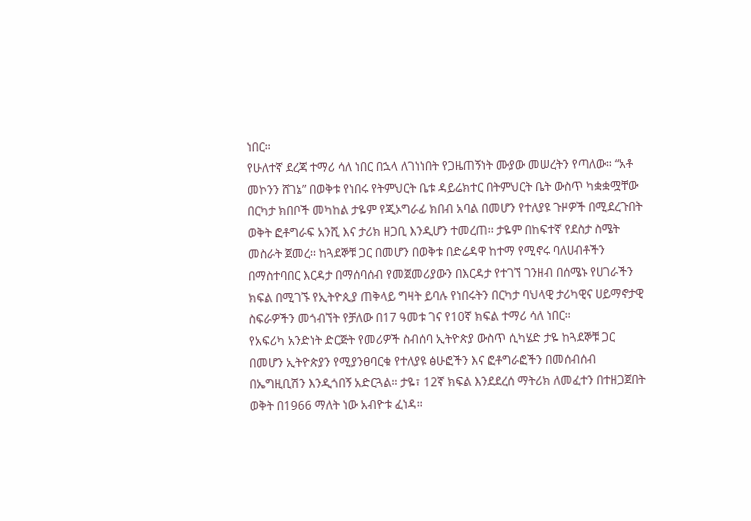ነበር።
የሁለተኛ ደረጃ ተማሪ ሳለ ነበር በኋላ ለገነነበት የጋዜጠኝነት ሙያው መሠረትን የጣለው። “አቶ መኮንን ሸገኔ” በወቅቱ የነበሩ የትምህርት ቤቱ ዳይሬክተር በትምህርት ቤት ውስጥ ካቋቋሟቸው በርካታ ክበቦች መካከል ታዬም የጂኦግራፊ ክበብ አባል በመሆን የተለያዩ ጉዞዎች በሚደረጉበት ወቅት ፎቶግራፍ አንሺ እና ታሪክ ዘጋቢ እንዲሆን ተመረጠ፡፡ ታዬም በከፍተኛ የደስታ ስሜት መስራት ጀመረ፡፡ ከጓደኞቹ ጋር በመሆን በወቅቱ በድሬዳዋ ከተማ የሚኖሩ ባለሀብቶችን በማስተባበር እርዳታ በማሰባሰብ የመጀመሪያውን በእርዳታ የተገኘ ገንዘብ በሰሜኑ የሀገራችን ክፍል በሚገኙ የኢትዮጲያ ጠቅላይ ግዛት ይባሉ የነበሩትን በርካታ ባህላዊ ታሪካዊና ሀይማኖታዊ ስፍራዎችን መጎብኘት የቻለው በ17 ዓመቱ ገና የ10ኛ ክፍል ተማሪ ሳለ ነበር።
የአፍሪካ አንድነት ድርጅት የመሪዎች ስብሰባ ኢትዮጵያ ውስጥ ሲካሄድ ታዬ ከጓደኞቹ ጋር በመሆን ኢትዮጵያን የሚያንፀባርቁ የተለያዩ ፅሁፎችን እና ፎቶግራፎችን በመሰብሰብ በኤግዚቢሽን እንዲጎበኝ አድርጓል። ታዬ፣ 12ኛ ክፍል እንደደረሰ ማትሪክ ለመፈተን በተዘጋጀበት ወቅት በ1966 ማለት ነው አብዮቱ ፈነዳ።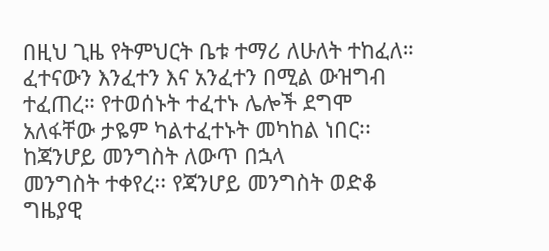በዚህ ጊዜ የትምህርት ቤቱ ተማሪ ለሁለት ተከፈለ። ፈተናውን እንፈተን እና አንፈተን በሚል ውዝግብ ተፈጠረ። የተወሰኑት ተፈተኑ ሌሎች ደግሞ አለፋቸው ታዬም ካልተፈተኑት መካከል ነበር፡፡
ከጃንሆይ መንግስት ለውጥ በኋላ
መንግስት ተቀየረ፡፡ የጃንሆይ መንግስት ወድቆ ግዜያዊ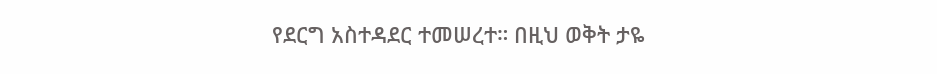የደርግ አስተዳደር ተመሠረተ። በዚህ ወቅት ታዬ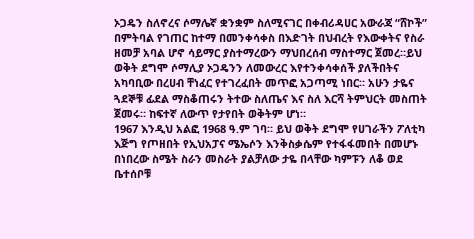ኦጋዴን ስለኖረና ሶማሌኛ ቋንቋም ስለሚናገር በቀብሪዳሀር አውራጃ “ሸኮች” በምትባል የገጠር ከተማ በመንቀሳቀስ በእድገት በህብረት የእውቀትና የስራ ዘመቻ አባል ሆኖ ሳይማር ያስተማረውን ማህበረሰብ ማስተማር ጀመረ።ይህ ወቅት ደግሞ ሶማሊያ ኦጋዴንን ለመውረር እየተንቀሳቀሰች ያለችበትና አካባቢው በረሀብ ቸነፈር የተገረፈበት መጥፎ አጋጣሚ ነበር። አሁን ታዬና ጓደኞቹ ፊደል ማስቆጠሩን ትተው ስለጤና እና ስለ እርሻ ትምህርት መስጠት ጀመሩ። ከፍተኛ ለውጥ የታየበት ወቅትም ሆነ።
1967 እንዲህ አልፎ 1968 ዓ.ም ገባ። ይህ ወቅት ደግሞ የሀገራችን ፖለቲካ እጅግ የጦዘበት የኢህአፓና ሜኤሶን እንቅስቃሴም የተፋፋመበት በመሆኑ በነበረው ስሜት ስራን መስራት ያልቻለው ታዬ በላቸው ካምፑን ለቆ ወደ ቤተሰቦቹ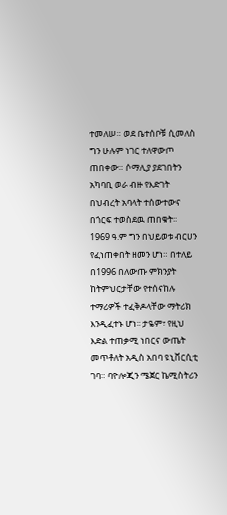ተመለሠ። ወደ ቤተሰቦቹ ሲመለስ ግን ሁሉም ነገር ተለዋውጦ ጠበቀው። ሶማሊያ ያደገበትን አካባቢ ወራ ብዙ የእድገት በህብረት አባላት ተሰውተውና በጎርፍ ተወስደዉ ጠበቁት፡፡
1969 ዓ.ም ግን በህይወቱ ብርሀን የፈነጠቀበት ዘመን ሆነ። በተለይ በ1996 በለውጡ ምክንያት ከትምህርታቸው የተሰናከሉ ተማሪዎች ተፈቅዶላቸው ማትሪክ እንዲፈተኑ ሆነ፡፡ ታዬም፣ የዚህ እድል ተጠቃሚ ነበርና ውጤት መጥቶለት አዲስ አበባ ዩኒቨርሲቲ ገባ። ባዮሎጂን ሜጀር ኬሚስትሪን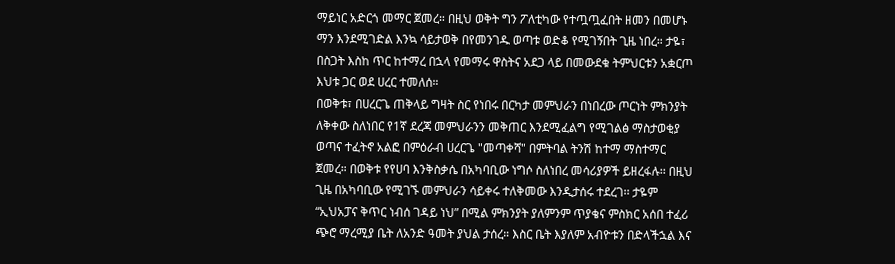ማይነር አድርጎ መማር ጀመረ። በዚህ ወቅት ግን ፖለቲካው የተጧጧፈበት ዘመን በመሆኑ ማን እንደሚገድል እንኳ ሳይታወቅ በየመንገዱ ወጣቱ ወድቆ የሚገኝበት ጊዜ ነበረ። ታዬ፣ በስጋት እስከ ጥር ከተማረ በኋላ የመማሩ ዋስትና አደጋ ላይ በመውደቁ ትምህርቱን አቋርጦ እህቱ ጋር ወደ ሀረር ተመለሰ።
በወቅቱ፣ በሀረርጌ ጠቅላይ ግዛት ስር የነበሩ በርካታ መምህራን በነበረው ጦርነት ምክንያት ለቅቀው ስለነበር የ1ኛ ደረጃ መምህራንን መቅጠር እንደሚፈልግ የሚገልፅ ማስታወቂያ ወጣና ተፈትኖ አልፎ በምዕራብ ሀረርጌ "መጣቀሻ" በምትባል ትንሽ ከተማ ማስተማር ጀመረ። በወቅቱ የየሀባ እንቅስቃሴ በአካባቢው ነግሶ ስለነበረ መሳሪያዎች ይዘረፋሉ፡፡ በዚህ ጊዜ በአካባቢው የሚገኙ መምህራን ሳይቀሩ ተለቅመው እንዲታሰሩ ተደረገ፡፡ ታዬም “ኢህአፓና ቅጥር ነብሰ ገዳይ ነህ” በሚል ምክንያት ያለምንም ጥያቄና ምስክር አሰበ ተፈሪ ጭሮ ማረሚያ ቤት ለአንድ ዓመት ያህል ታሰረ። እስር ቤት እያለም አብዮቱን በድላችኋል እና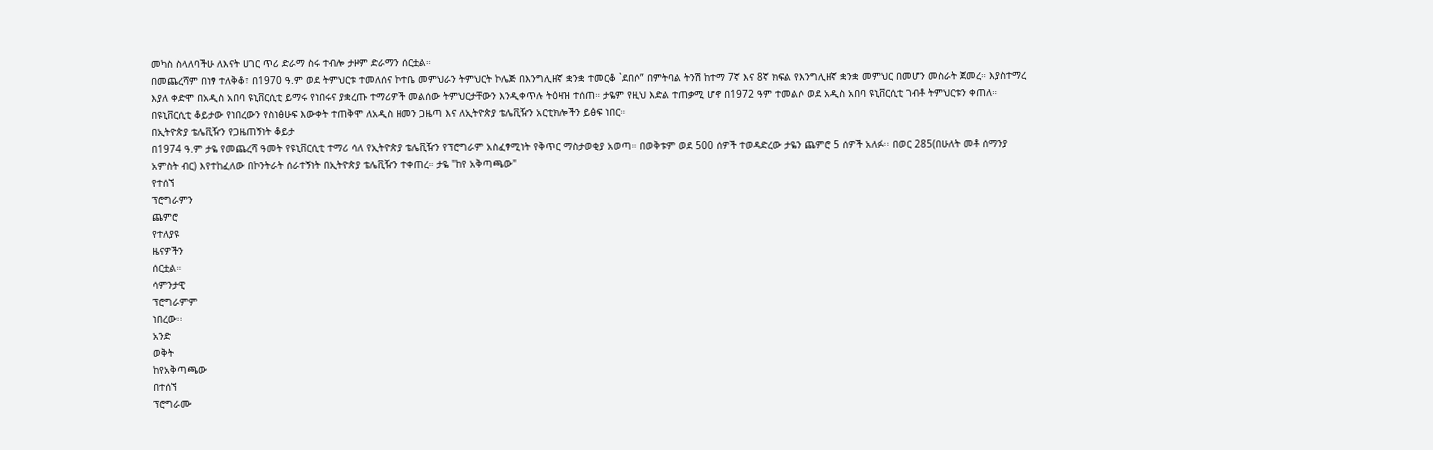መካስ ስላለባችሁ ለእናት ሀገር ጥሪ ድራማ ስሩ ተብሎ ታዞም ድራማን ሰርቷል።
በመጨረሻም በነፃ ተለቅቆ፣ በ1970 ዓ.ም ወደ ትምህርቱ ተመለሰና ኮተቤ መምህራን ትምህርት ኮሌጅ በእንግሊዘኛ ቋንቋ ተመርቆ `ደበሶ” በምትባል ትንሽ ከተማ 7ኛ እና 8ኛ ክፍል የእንግሊዘኛ ቋንቋ መምህር በመሆን መስራት ጀመረ። እያስተማረ እያለ ቀድሞ በአዲስ አበባ ዩኒቨርሲቲ ይማሩ የነበሩና ያቋረጡ ተማሪዎች መልሰው ትምህርታቸውን እንዲቀጥሉ ትዕዛዝ ተሰጠ። ታዬም የዚህ እድል ተጠቃሚ ሆኖ በ1972 ዓም ተመልሶ ወደ አዲስ አበባ ዩኒቨርሲቲ ገብቶ ትምህርቱን ቀጠለ። በዩኒቨርሲቲ ቆይታው የነበረውን የስነፅሁፍ እውቀት ተጠቅሞ ለአዲስ ዘመን ጋዜጣ እና ለኢትዮጵያ ቴሌቪዥን አርቲክሎችን ይፅፍ ነበር።
በኢትዮጵያ ቴሌቪዥን የጋዜጠኝነት ቆይታ
በ1974 ዓ.ም ታዬ የመጨረሻ ዓመት የዩኒቨርሲቲ ተማሪ ሳለ የኢትዮጵያ ቴሌቪዥን የፕሮግራም አስፈፃሚነት የቅጥር ማስታወቂያ አወጣ። በወቅቱም ወደ 500 ሰዎች ተወዳድረው ታዬን ጨምሮ 5 ሰዎች አለፉ፡፡ በወር 285(በሁለት መቶ ሰማንያ አምስት ብር) እየተከፈለው በኮንትራት ሰራተኝነት በኢትዮጵያ ቴሌቪዥን ተቀጠረ። ታዬ "ከየ አቅጣጫው"
የተሰኘ
ፕሮግራምን
ጨምሮ
የተለያዩ
ዜናዎችን
ሰርቷል።
ሳምንታዊ
ፕሮግራምም
ነበረው፡፡
አንድ
ወቅት
ከየአቅጣጫው
በተሰኘ
ፕሮግራሙ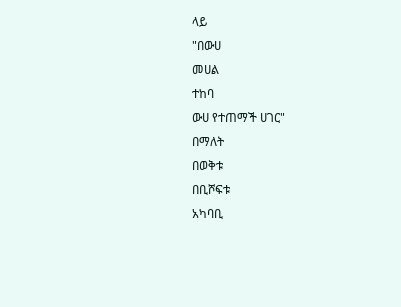ላይ
"በውሀ
መሀል
ተከባ
ውሀ የተጠማች ሀገር"
በማለት
በወቅቱ
በቢሾፍቱ
አካባቢ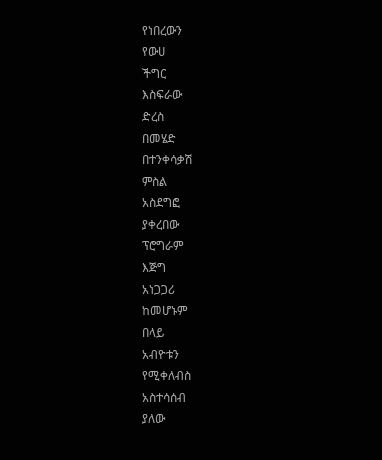የነበረውን
የውሀ
ችግር
እስፍራው
ድረስ
በመሄድ
በተንቀሳቃሽ
ምስል
አስደግፎ
ያቀረበው
ፕሮግራም
እጅግ
አነጋጋሪ
ከመሆኑም
በላይ
አብዮቱን
የሚቀለብስ
አስተሳሰብ
ያለው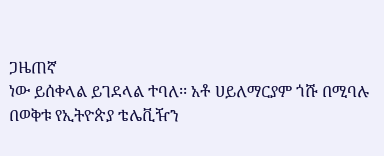ጋዜጠኛ
ነው ይሰቀላል ይገደላል ተባለ፡፡ አቶ ሀይለማርያም ጎሹ በሚባሉ በወቅቱ የኢትዮጵያ ቴሌቪዥን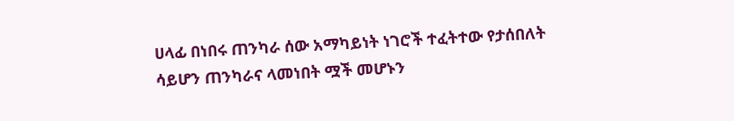ሀላፊ በነበሩ ጠንካራ ሰው አማካይነት ነገሮች ተፈትተው የታሰበለት ሳይሆን ጠንካራና ላመነበት ሟች መሆኑን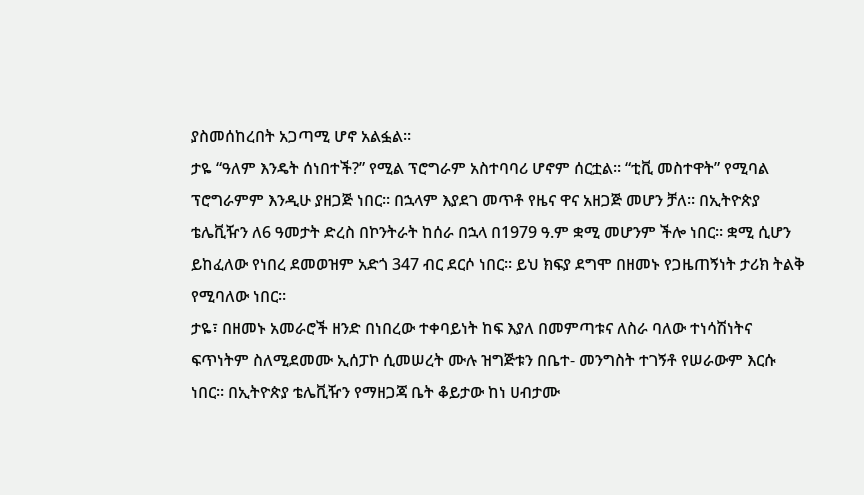ያስመሰከረበት አጋጣሚ ሆኖ አልፏል።
ታዬ “ዓለም እንዴት ሰነበተች?” የሚል ፕሮግራም አስተባባሪ ሆኖም ሰርቷል። “ቲቪ መስተዋት” የሚባል ፕሮግራምም እንዲሁ ያዘጋጅ ነበር፡፡ በኋላም እያደገ መጥቶ የዜና ዋና አዘጋጅ መሆን ቻለ። በኢትዮጵያ ቴሌቪዥን ለ6 ዓመታት ድረስ በኮንትራት ከሰራ በኋላ በ1979 ዓ.ም ቋሚ መሆንም ችሎ ነበር። ቋሚ ሲሆን ይከፈለው የነበረ ደመወዝም አድጎ 347 ብር ደርሶ ነበር። ይህ ክፍያ ደግሞ በዘመኑ የጋዜጠኝነት ታሪክ ትልቅ የሚባለው ነበር።
ታዬ፣ በዘመኑ አመራሮች ዘንድ በነበረው ተቀባይነት ከፍ እያለ በመምጣቱና ለስራ ባለው ተነሳሽነትና ፍጥነትም ስለሚደመሙ ኢሰፓኮ ሲመሠረት ሙሉ ዝግጅቱን በቤተ- መንግስት ተገኝቶ የሠራውም እርሱ ነበር። በኢትዮጵያ ቴሌቪዥን የማዘጋጃ ቤት ቆይታው ከነ ሀብታሙ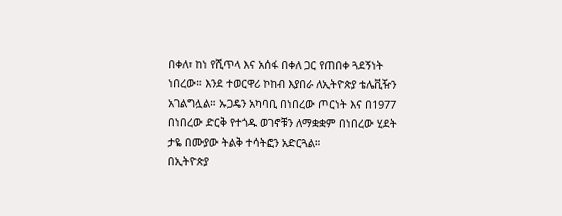በቀለ፣ ከነ የሺጥላ እና አሰፋ በቀለ ጋር የጠበቀ ጓደኝነት ነበረው። እንደ ተወርዋሪ ኮከብ እያበራ ለኢትዮጵያ ቴሌቪዥን አገልግሏል። ኡጋዴን አካባቢ በነበረው ጦርነት እና በ1977 በነበረው ድርቅ የተጎዱ ወገኖቹን ለማቋቋም በነበረው ሂደት ታዬ በሙያው ትልቅ ተሳትፎን አድርጓል።
በኢትዮጵያ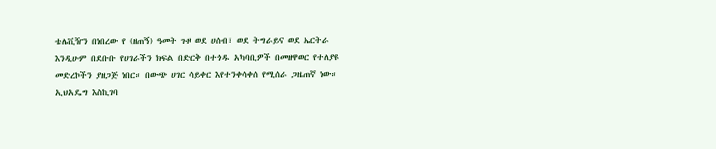ቴሌቪዥን በነበረው የ (ዘጠኝ) ዓመት ጉዞ ወደ ሀሰብ፣ ወደ ትግራይና ወደ ኤርትራ እንዲሁም በደቡቡ የሀገራችን ክፍል በድርቅ በተጎዱ አካባቢዎች በመዘዋወር የተለያዩ መድረኮችን ያዘጋጅ ነበር። በውጭ ሀገር ሳይቀር እየተንቀሳቀሰ የሚሰራ ጋዜጠኛ ነው። ኢህአዴግ እስኪገባ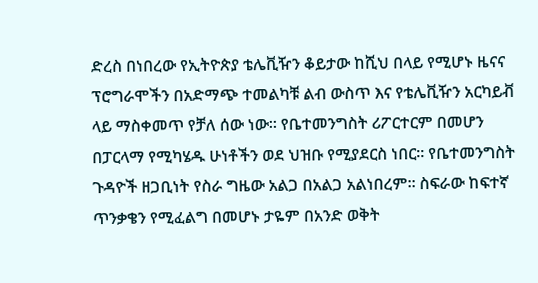ድረስ በነበረው የኢትዮጵያ ቴሌቪዥን ቆይታው ከሺህ በላይ የሚሆኑ ዜናና ፕሮግራሞችን በአድማጭ ተመልካቹ ልብ ውስጥ እና የቴሌቪዥን አርካይቭ ላይ ማስቀመጥ የቻለ ሰው ነው። የቤተመንግስት ሪፖርተርም በመሆን በፓርላማ የሚካሄዱ ሁነቶችን ወደ ህዝቡ የሚያደርስ ነበር። የቤተመንግስት ጉዳዮች ዘጋቢነት የስራ ግዜው አልጋ በአልጋ አልነበረም፡፡ ስፍራው ከፍተኛ ጥንቃቄን የሚፈልግ በመሆኑ ታዬም በአንድ ወቅት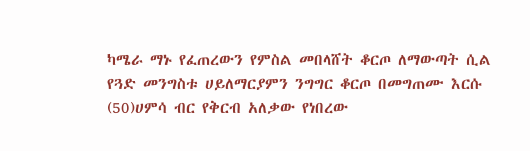ካሜራ ማኑ የፈጠረውን የምስል መበላሸት ቆርጦ ለማውጣት ሲል የጓድ መንግስቱ ሀይለማርያምን ንግግር ቆርጦ በመግጠሙ እርሱ (50)ሀምሳ ብር የቅርብ አለቃው የነበረው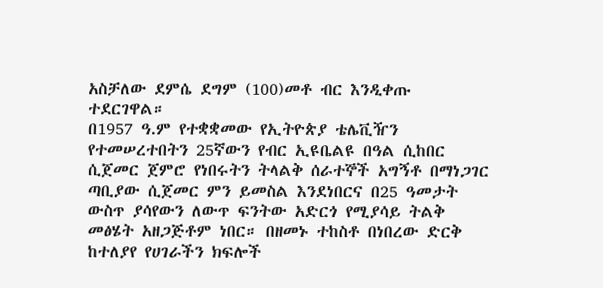አስቻለው ደምሴ ደግም (100)መቶ ብር እንዲቀጡ ተደርገዋል።
በ1957 ዓ.ም የተቋቋመው የኢትዮጵያ ቴሌቪዥን የተመሠረተበትን 25ኛውን የብር ኢዩቤልዩ በዓል ሲከበር ሲጀመር ጀምሮ የነበሩትን ትላልቅ ሰራተኞች አግኝቶ በማነጋገር ጣቢያው ሲጀመር ምን ይመስል እንደነበርና በ25 ዓመታት ውስጥ ያሳየውን ለውጥ ፍንትው አድርጎ የሚያሳይ ትልቅ መፅሄት አዘጋጅቶም ነበር። በዘመኑ ተከስቶ በነበረው ድርቅ ከተለያየ የሀገራችን ክፍሎች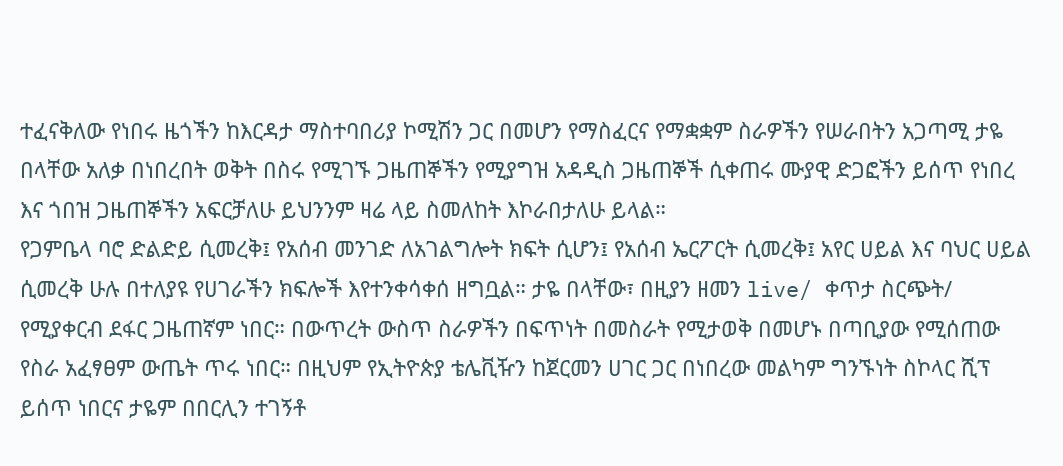ተፈናቅለው የነበሩ ዜጎችን ከእርዳታ ማስተባበሪያ ኮሚሽን ጋር በመሆን የማስፈርና የማቋቋም ስራዎችን የሠራበትን አጋጣሚ ታዬ በላቸው አለቃ በነበረበት ወቅት በስሩ የሚገኙ ጋዜጠኞችን የሚያግዝ አዳዲስ ጋዜጠኞች ሲቀጠሩ ሙያዊ ድጋፎችን ይሰጥ የነበረ እና ጎበዝ ጋዜጠኞችን አፍርቻለሁ ይህንንም ዛሬ ላይ ስመለከት እኮራበታለሁ ይላል።
የጋምቤላ ባሮ ድልድይ ሲመረቅ፤ የአሰብ መንገድ ለአገልግሎት ክፍት ሲሆን፤ የአሰብ ኤርፖርት ሲመረቅ፤ አየር ሀይል እና ባህር ሀይል ሲመረቅ ሁሉ በተለያዩ የሀገራችን ክፍሎች እየተንቀሳቀሰ ዘግቧል። ታዬ በላቸው፣ በዚያን ዘመን live/ ቀጥታ ስርጭት/ የሚያቀርብ ደፋር ጋዜጠኛም ነበር። በውጥረት ውስጥ ስራዎችን በፍጥነት በመስራት የሚታወቅ በመሆኑ በጣቢያው የሚሰጠው የስራ አፈፃፀም ውጤት ጥሩ ነበር። በዚህም የኢትዮጵያ ቴሌቪዥን ከጀርመን ሀገር ጋር በነበረው መልካም ግንኙነት ስኮላር ሺፕ ይሰጥ ነበርና ታዬም በበርሊን ተገኝቶ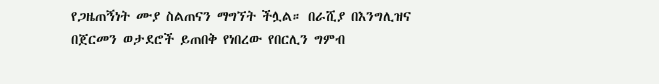የጋዜጠኝነት ሙያ ስልጠናን ማግኘት ችሏል። በራሺያ በእንግሊዝና በጀርመን ወታደሮች ይጠበቅ የነበረው የበርሊን ግምብ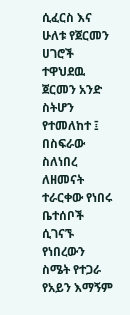ሲፈርስ እና ሁለቱ የጀርመን ሀገሮች ተዋህደዉ ጀርመን አንድ ስትሆን የተመለከተ ፤ በስፍራው ስለነበረ ለዘመናት ተራርቀው የነበሩ ቤተሰቦች ሲገናኙ የነበረውን ስሜት የተጋራ የአይን እማኝም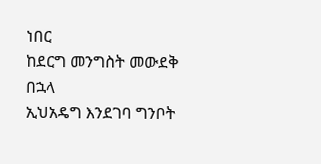ነበር
ከደርግ መንግስት መውደቅ በኋላ
ኢህአዴግ እንደገባ ግንቦት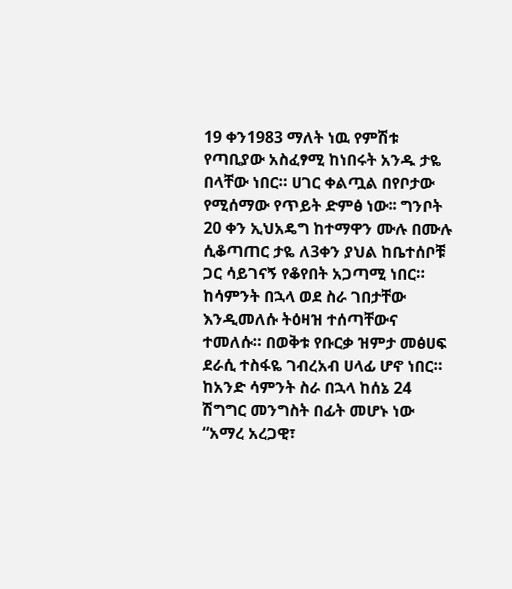19 ቀን1983 ማለት ነዉ የምሽቱ የጣቢያው አስፈፃሚ ከነበሩት አንዱ ታዬ በላቸው ነበር። ሀገር ቀልጧል በየቦታው የሚሰማው የጥይት ድምፅ ነው፡፡ ግንቦት 20 ቀን ኢህአዴግ ከተማዋን ሙሉ በሙሉ ሲቆጣጠር ታዬ ለ3ቀን ያህል ከቤተሰቦቹ ጋር ሳይገናኝ የቆየበት አጋጣሚ ነበር። ከሳምንት በኋላ ወደ ስራ ገበታቸው እንዲመለሱ ትዕዛዝ ተሰጣቸውና ተመለሱ። በወቅቱ የቡርቃ ዝምታ መፅሀፍ ደራሲ ተስፋዬ ገብረአብ ሀላፊ ሆኖ ነበር። ከአንድ ሳምንት ስራ በኋላ ከሰኔ 24 ሽግግር መንግስት በፊት መሆኑ ነው “አማረ አረጋዊ፣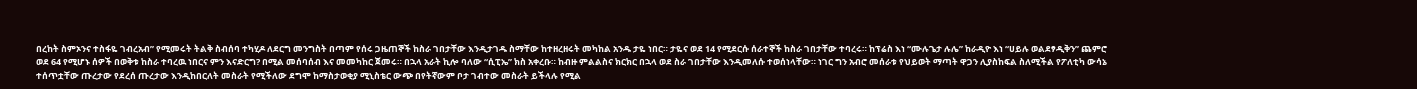በረከት ስምኦንና ተስፋዬ ገብረአብ” የሚመሩት ትልቅ ስብሰባ ተካሂዶ ለደርግ መንግስት በጣም የሰሩ ጋዜጠኞች ከስራ ገበታቸው እንዲታገዱ ስማቸው ከተዘረዘሩት መካከል አንዱ ታዬ ነበር። ታዬና ወደ 14 የሚደርሱ ሰራተኞች ከስራ ገበታቸው ተባረሩ። ከፕሬስ እነ “ሙሉጌታ ሉሌ” ከራዲዮ እነ “ሀይሉ ወልደፃዲቅን” ጨምሮ ወደ 64 የሚሆኑ ሰዎች በወቅቱ ከስራ ተባረዉ ነበርና ምን እናድርግ? በሚል መሰባሰብ እና መመካከር ጀመሩ። በኋላ አራት ኪሎ ባለው “ሲፒኤ” ክስ አቀረቡ። ከብዙ ምልልስና ክርክር በኋላ ወደ ስራ ገበታቸው እንዲመለሱ ተወሰነላቸው። ነገር ግን አብሮ መሰራቱ የህይወት ማጣት ዋጋን ሊያስከፍል ስለሚችል የፖለቲካ ውሳኔ ተሰጥቷቸው ጡረታው የደረሰ ጡረታው እንዲከበርለት መስራት የሚችለው ደግሞ ከማስታወቂያ ሚኒስቴር ውጭ በየትኛውም ቦታ ገብተው መስራት ይችላሉ የሚል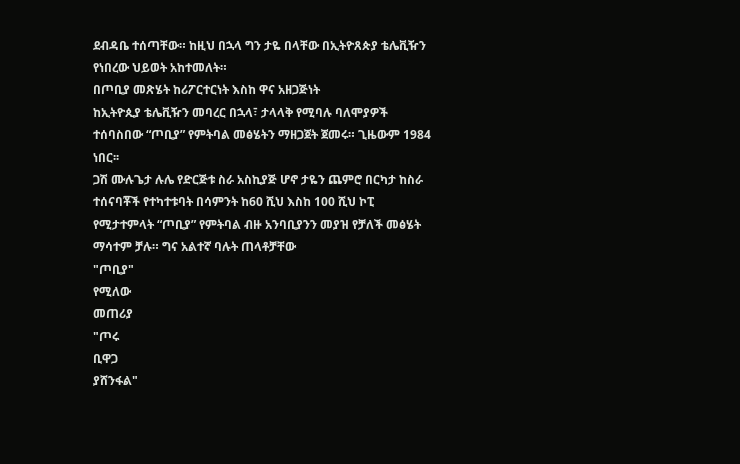ደብዳቤ ተሰጣቸው። ከዚህ በኋላ ግን ታዬ በላቸው በኢትዮጸጵያ ቴሌቪዥን የነበረው ህይወት አከተመለት።
በጦቢያ መጽሄት ከሪፖርተርነት እስከ ዋና አዘጋጅነት
ከኢትዮጲያ ቴሌቪዥን መባረር በኋላ፣ ታላላቅ የሚባሉ ባለሞያዎች ተሰባስበው “ጦቢያ” የምትባል መፅሄትን ማዘጋጀት ጀመሩ። ጊዜውም 1984
ነበር፡፡
ጋሽ ሙሉጌታ ሉሌ የድርጅቱ ስራ አስኪያጅ ሆኖ ታዬን ጨምሮ በርካታ ከስራ ተሰናባቾች የተካተቱባት በሳምንት ከ60 ሺህ እስከ 100 ሺህ ኮፒ የሚታተምላት “ጦቢያ” የምትባል ብዙ አንባቢያንን መያዝ የቻለች መፅሄት ማሳተም ቻሉ። ግና አልተኛ ባሉት ጠላቶቻቸው
"ጦቢያ"
የሚለው
መጠሪያ
"ጦሩ
ቢዋጋ
ያሸንፋል"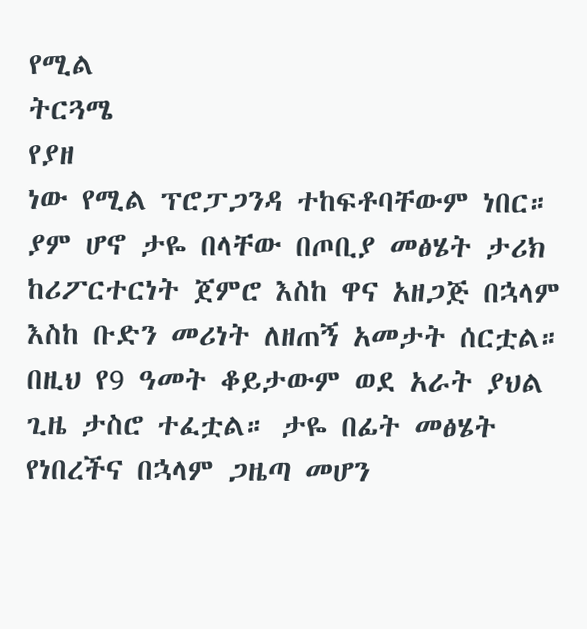የሚል
ትርጓሜ
የያዘ
ነው የሚል ፕሮፓጋንዳ ተከፍቶባቸውም ነበር። ያም ሆኖ ታዬ በላቸው በጦቢያ መፅሄት ታሪክ ከሪፖርተርነት ጀምሮ እስከ ዋና አዘጋጅ በኋላም እስከ ቡድን መሪነት ለዘጠኝ አመታት ሰርቷል። በዚህ የ9 ዓመት ቆይታውም ወደ አራት ያህል ጊዜ ታስሮ ተፈቷል። ታዬ በፊት መፅሄት የነበረችና በኋላም ጋዜጣ መሆን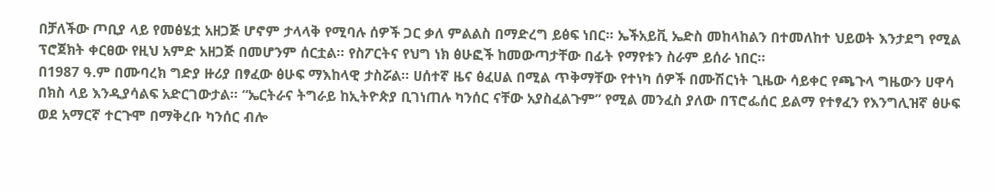በቻለችው ጦቢያ ላይ የመፅሄቷ አዘጋጅ ሆኖም ታላላቅ የሚባሉ ሰዎች ጋር ቃለ ምልልስ በማድረግ ይፅፍ ነበር። ኤችአይቪ ኤድስ መከላከልን በተመለከተ ህይወት እንታደግ የሚል ፕሮጀክት ቀርፀው የዚህ አምድ አዘጋጅ በመሆንም ሰርቷል። የስፖርትና የህግ ነክ ፅሁፎች ከመውጣታቸው በፊት የማየቱን ስራም ይሰራ ነበር።
በ1987 ዓ.ም በሙባረክ ግድያ ዙሪያ በፃፈው ፅሁፍ ማእከላዊ ታስሯል። ሀሰተኛ ዜና ፅፈሀል በሚል ጥቅማቸው የተነካ ሰዎች በሙሽርነት ጊዜው ሳይቀር የጫጉላ ግዜውን ሀዋሳ በክስ ላይ እንዲያሳልፍ አድርገውታል። “ኤርትራና ትግራይ ከኢትዮጵያ ቢገነጠሉ ካንሰር ናቸው አያስፈልጉም” የሚል መንፈስ ያለው በፕሮፌሰር ይልማ የተፃፈን የእንግሊዝኛ ፅሁፍ ወደ አማርኛ ተርጉሞ በማቅረቡ ካንሰር ብሎ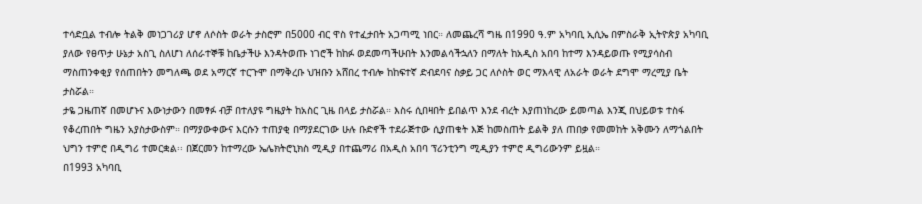ተሳድቧል ተብሎ ትልቅ መነጋገሪያ ሆኖ ለሶስት ወራት ታስሮም በ5000 ብር ዋስ የተፈታበት አጋጣሚ ነበር። ለመጨረሻ ግዜ በ1990 ዓ.ም አካባቢ ኢሲኤ በምስራቅ ኢትዮጵያ አካባቢ ያለው የፀጥታ ሁኔታ አስጊ ስለሆነ ለሰራተኞቹ ከቤታችሁ እንዳትወጡ ነገሮች ከከፉ ወደመጣችሁበት እንመልሳችኋለን በማለት ከአዲስ አበባ ከተማ እንዳይወጡ የሚያሳስብ ማስጠንቀቂያ የሰጠበትን መግለጫ ወደ አማርኛ ተርጉሞ በማቅረቡ ህዝቡን አሸበረ ተብሎ ከከፍተኛ ድብደባና ስቃይ ጋር ለሶስት ወር ማእላዊ ለአራት ወራት ደግሞ ማረሚያ ቤት ታስሯል።
ታዬ ጋዜጠኛ በመሆኑና እውነታውን በመፃፉ ብቻ በተለያዩ ግዜያት ከአስር ጊዜ በላይ ታስሯል። እስሩ ሲበዛበት ይበልጥ እንደ ብረት እያጠነከረው ይመጣል እንጂ በህይወቱ ተስፋ የቆረጠበት ግዜን አያስታውስም። በማያውቀውና እርሱን ተጠያቂ በማያደርገው ሁሉ ቡድኖች ተደራጅተው ሲያጠቁት እጅ ከመስጠት ይልቅ ያለ ጠበቃ የመመከት አቅሙን ለማጎልበት ህግን ተምሮ በዲግሪ ተመርቋል፡፡ በጀርመን ከተማረው ኤሌክትሮኒክስ ሚዲያ በተጨማሪ በአዲስ አበባ ፕሪንቲንግ ሚዲያን ተምሮ ዲግሪውንም ይዟል።
በ1993 አካባቢ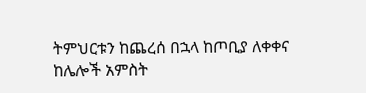ትምህርቱን ከጨረሰ በኋላ ከጦቢያ ለቀቀና ከሌሎች አምስት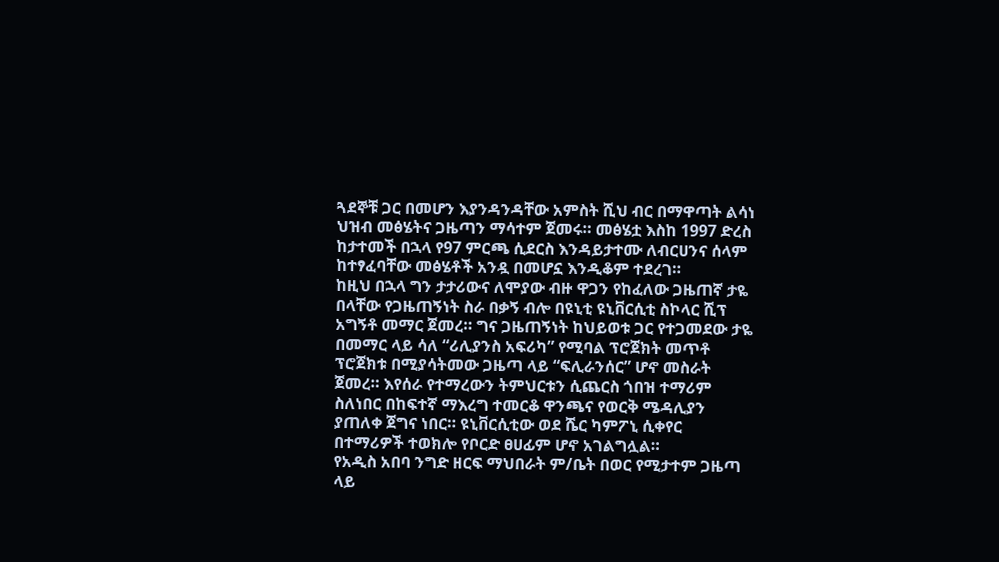ጓደኞቹ ጋር በመሆን እያንዳንዳቸው አምስት ሺህ ብር በማዋጣት ልሳነ ህዝብ መፅሄትና ጋዜጣን ማሳተም ጀመሩ። መፅሄቷ እስከ 1997 ድረስ ከታተመች በኋላ የ97 ምርጫ ሲደርስ እንዳይታተሙ ለብርሀንና ሰላም ከተፃፈባቸው መፅሄቶች አንዷ በመሆኗ እንዲቆም ተደረገ።
ከዚህ በኋላ ግን ታታሪውና ለሞያው ብዙ ዋጋን የከፈለው ጋዜጠኛ ታዬ በላቸው የጋዜጠኝነት ስራ በቃኝ ብሎ በዩኒቲ ዩኒቨርሲቲ ስኮላር ሺፕ አግኝቶ መማር ጀመረ። ግና ጋዜጠኝነት ከህይወቱ ጋር የተጋመደው ታዬ በመማር ላይ ሳለ “ሪሊያንስ አፍሪካ” የሚባል ፕሮጀክት መጥቶ ፕሮጀክቱ በሚያሳትመው ጋዜጣ ላይ “ፍሊራንሰር” ሆኖ መስራት ጀመረ። እየሰራ የተማረውን ትምህርቱን ሲጨርስ ጎበዝ ተማሪም ስለነበር በከፍተኛ ማእረግ ተመርቆ ዋንጫና የወርቅ ሜዳሊያን ያጠለቀ ጀግና ነበር። ዩኒቨርሲቲው ወደ ሼር ካምፖኒ ሲቀየር በተማሪዎች ተወክሎ የቦርድ ፀሀፊም ሆኖ አገልግሏል።
የአዲስ አበባ ንግድ ዘርፍ ማህበራት ም/ቤት በወር የሚታተም ጋዜጣ ላይ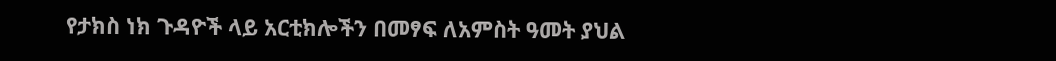የታክስ ነክ ጉዳዮች ላይ አርቲክሎችን በመፃፍ ለአምስት ዓመት ያህል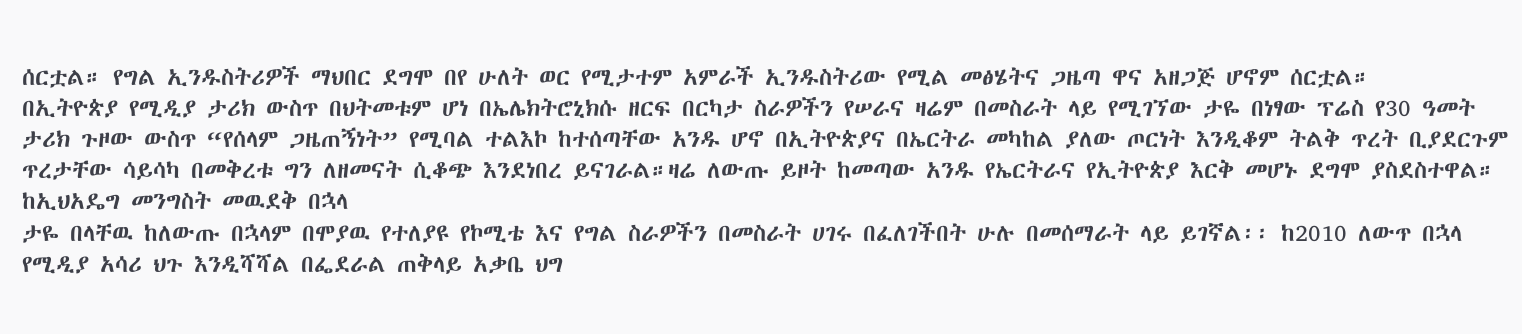ሰርቷል። የግል ኢንዱስትሪዎች ማህበር ደግሞ በየ ሁለት ወር የሚታተም አምራች ኢንዱስትሪው የሚል መፅሄትና ጋዜጣ ዋና አዘጋጅ ሆኖም ሰርቷል።
በኢትዮጵያ የሚዲያ ታሪክ ውስጥ በህትመቱም ሆነ በኤሌክትሮኒክሱ ዘርፍ በርካታ ስራዎችን የሠራና ዛሬም በመስራት ላይ የሚገኘው ታዬ በነፃው ፕሬስ የ30 ዓመት ታሪክ ጉዞው ውስጥ “የሰላም ጋዜጠኝነት” የሚባል ተልእኮ ከተሰጣቸው አንዱ ሆኖ በኢትዮጵያና በኤርትራ መካከል ያለው ጦርነት እንዲቆም ትልቅ ጥረት ቢያደርጉም ጥረታቸው ሳይሳካ በመቅረቱ ግን ለዘመናት ሲቆጭ እንደነበረ ይናገራል።ዛሬ ለውጡ ይዞት ከመጣው አንዱ የኤርትራና የኢትዮጵያ እርቅ መሆኑ ደግሞ ያስደስተዋል።
ከኢህአዴግ መንግስት መዉደቅ በኋላ
ታዬ በላቸዉ ከለውጡ በኋላም በሞያዉ የተለያዩ የኮሚቴ እና የግል ስራዎችን በመስራት ሀገሩ በፈለገችበት ሁሉ በመሰማራት ላይ ይገኛል፡፡ ከ2010 ለውጥ በኋላ የሚዲያ አሳሪ ህጉ እንዲሻሻል በፌደራል ጠቅላይ አቃቤ ህግ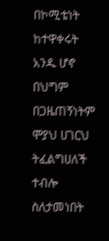በኮሚቴነት ከተዋቀሩት አንዱ ሆኖ በህግም በጋዜጠኝነትም ሞያህ ሀገርህ ትፈልግሀለች ተብሎ ስለታመነበት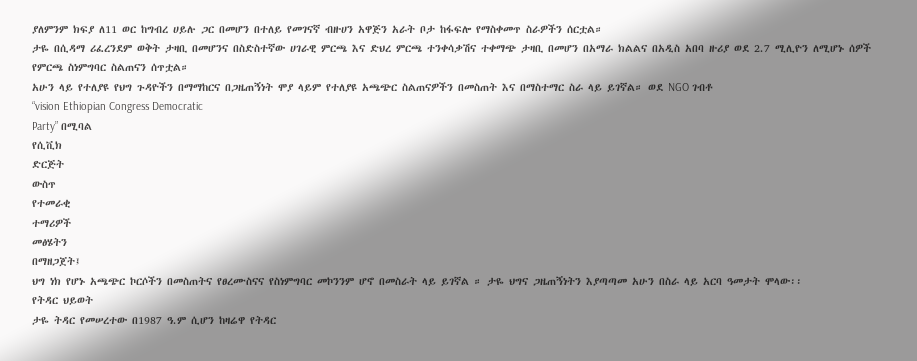ያለምንም ክፍያ ለ11 ወር ከግብረ ሀይሉ ጋር በመሆን በተለይ የመገናኛ ብዙሀን አዋጅን አራት ቦታ ከፋፍሎ የማስቀመጥ ስራዎችን ሰርቷል።
ታዬ በሲዳማ ሪፈረንደም ወቅት ታዛቢ በመሆንና በስድስተኛው ሀገራዊ ምርጫ እና ድህረ ምርጫ ተንቀሳቃሽና ተቀማጭ ታዛቢ በመሆን በአማራ ክልልና በአዲስ አበባ ዙሪያ ወደ 2.7 ሚሊዮን ለሚሆኑ ሰዎች የምርጫ ስነምግባር ስልጠናን ሰጥቷል።
አሁን ላይ የተለያዩ የህግ ጉዳዮችን በማማከርና በጋዜጠኝነት ሞያ ላይም የተለያዩ አጫጭር ስልጠናዎችን በመስጠት እና በማስተማር ስራ ላይ ይገኛል። ወደ NGO ገብቶ
“vision Ethiopian Congress Democratic
Party” በሚባል
የሲቪክ
ድርጅት
ውስጥ
የተመራቂ
ተማሪዎች
መፅሄትን
በማዘጋጀት፤
ህግ ነክ የሆኑ አጫጭር ኮርሶችን በመስጠትና የፀረሙስናና የስነምግባር መኮንንም ሆኖ በመስራት ላይ ይገኛል ። ታዬ ህግና ጋዜጠኝነትን እያጣጣመ አሁን በስራ ላይ አርባ ዓመታት ሞላው፡፡
የትዳር ህይወት
ታዬ ትዳር የመሠረተው በ1987 ዓ.ም ሲሆን ከዛሬዋ የትዳር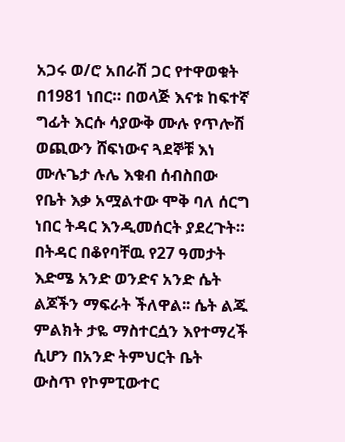አጋሩ ወ/ሮ አበራሽ ጋር የተዋወቁት በ1981 ነበር። በወላጅ እናቱ ከፍተኛ ግፊት እርሱ ሳያውቅ ሙሉ የጥሎሽ ወጪውን ሸፍነውና ጓደኞቹ እነ ሙሉጌታ ሉሌ እቁብ ሰብስበው የቤት እቃ አሟልተው ሞቅ ባለ ሰርግ ነበር ትዳር እንዲመሰርት ያደረጉት።
በትዳር በቆየባቸዉ የ27 ዓመታት እድሜ አንድ ወንድና አንድ ሴት ልጆችን ማፍራት ችለዋል፡፡ ሴት ልጁ ምልክት ታዬ ማስተርሷን እየተማረች ሲሆን በአንድ ትምህርት ቤት ውስጥ የኮምፒውተር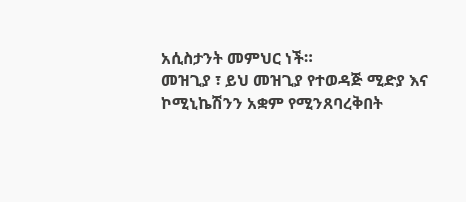አሲስታንት መምህር ነች።
መዝጊያ ፣ ይህ መዝጊያ የተወዳጅ ሚድያ እና ኮሚኒኬሽንን አቋም የሚንጸባረቅበት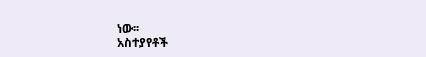ነው፡፡
አስተያየቶች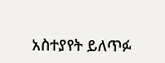አስተያየት ይለጥፉ